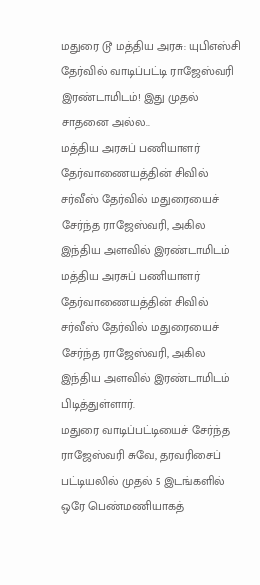மதுரை டூ மத்திய அரசு: யுபிஎஸ்சி தேர்வில் வாடிப்பட்டி ராஜேஸ்வரி இரண்டாமிடம்! இது முதல் சாதனை அல்ல..
மத்திய அரசுப் பணியாளர் தேர்வாணையத்தின் சிவில் சர்வீஸ் தேர்வில் மதுரையைச் சேர்ந்த ராஜேஸ்வரி, அகில இந்திய அளவில் இரண்டாமிடம்
மத்திய அரசுப் பணியாளர் தேர்வாணையத்தின் சிவில் சர்வீஸ் தேர்வில் மதுரையைச் சேர்ந்த ராஜேஸ்வரி, அகில இந்திய அளவில் இரண்டாமிடம் பிடித்துள்ளார்.
மதுரை வாடிப்பட்டியைச் சேர்ந்த ராஜேஸ்வரி சுவே, தரவரிசைப் பட்டியலில் முதல் 5 இடங்களில் ஒரே பெண்மணியாகத்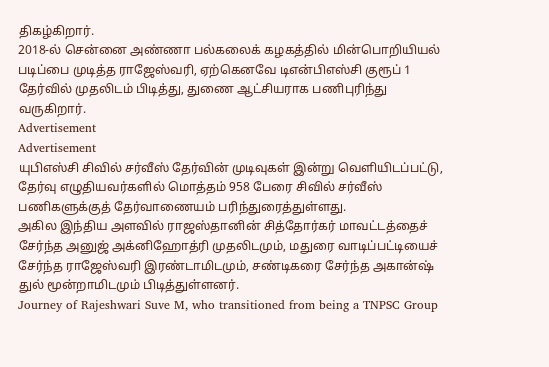திகழ்கிறார்.
2018-ல் சென்னை அண்ணா பல்கலைக் கழகத்தில் மின்பொறியியல் படிப்பை முடித்த ராஜேஸ்வரி, ஏற்கெனவே டிஎன்பிஎஸ்சி குரூப் 1 தேர்வில் முதலிடம் பிடித்து, துணை ஆட்சியராக பணிபுரிந்து வருகிறார்.
Advertisement
Advertisement
யுபிஎஸ்சி சிவில் சர்வீஸ் தேர்வின் முடிவுகள் இன்று வெளியிடப்பட்டு, தேர்வு எழுதியவர்களில் மொத்தம் 958 பேரை சிவில் சர்வீஸ் பணிகளுக்குத் தேர்வாணையம் பரிந்துரைத்துள்ளது.
அகில இந்திய அளவில் ராஜஸ்தானின் சித்தோர்கர் மாவட்டத்தைச் சேர்ந்த அனுஜ் அக்னிஹோத்ரி முதலிடமும், மதுரை வாடிப்பட்டியைச் சேர்ந்த ராஜேஸ்வரி இரண்டாமிடமும், சண்டிகரை சேர்ந்த அகான்ஷ் துல் மூன்றாமிடமும் பிடித்துள்ளனர்.
Journey of Rajeshwari Suve M, who transitioned from being a TNPSC Group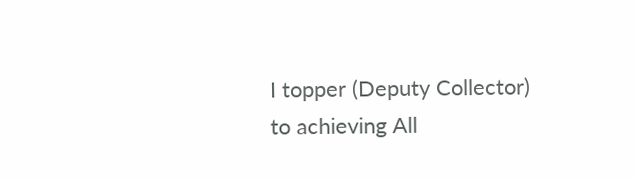I topper (Deputy Collector) to achieving All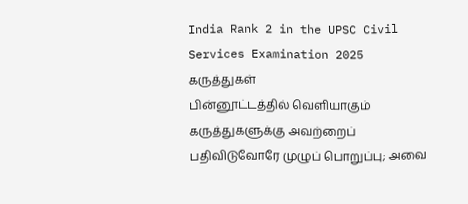India Rank 2 in the UPSC Civil Services Examination 2025
கருத்துகள்
பின்னூட்டத்தில் வெளியாகும் கருத்துகளுக்கு அவற்றைப் பதிவிடுவோரே முழுப் பொறுப்பு; அவை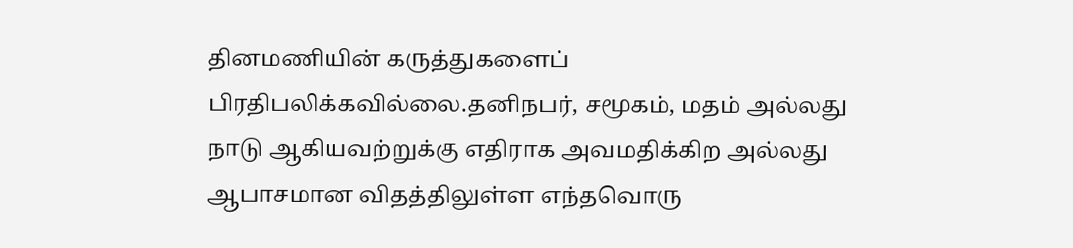தினமணியின் கருத்துகளைப் பிரதிபலிக்கவில்லை.தனிநபர், சமூகம், மதம் அல்லது நாடு ஆகியவற்றுக்கு எதிராக அவமதிக்கிற அல்லது ஆபாசமான விதத்திலுள்ள எந்தவொரு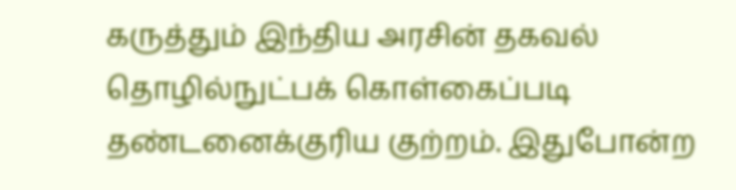கருத்தும் இந்திய அரசின் தகவல் தொழில்நுட்பக் கொள்கைப்படி தண்டனைக்குரிய குற்றம். இதுபோன்ற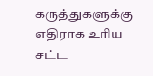கருத்துகளுக்கு எதிராக உரிய சட்ட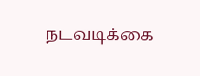நடவடிக்கை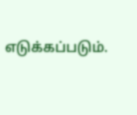எடுக்கப்படும்.